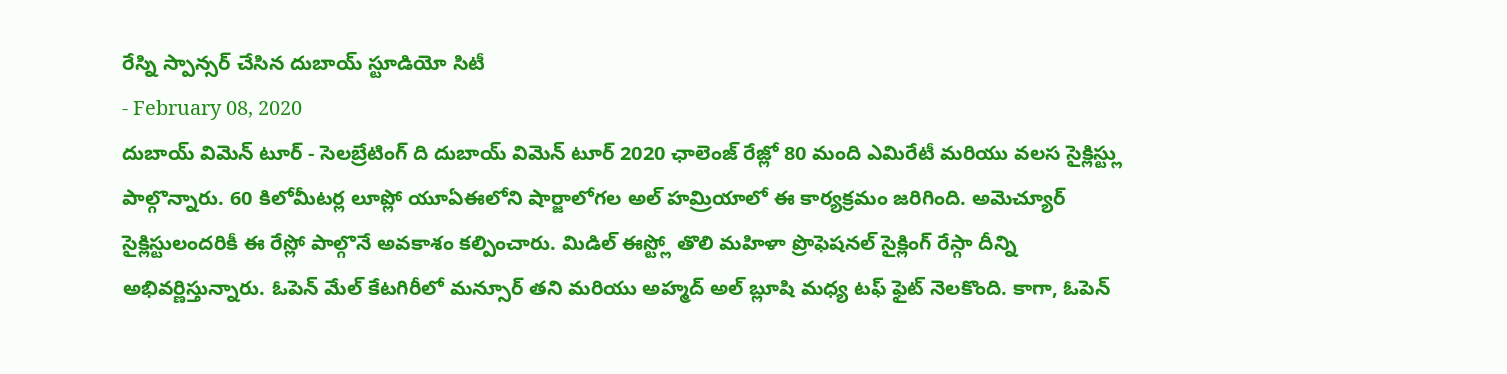రేస్ని స్పాన్సర్ చేసిన దుబాయ్ స్టూడియో సిటీ
- February 08, 2020
దుబాయ్ విమెన్ టూర్ - సెలబ్రేటింగ్ ది దుబాయ్ విమెన్ టూర్ 2020 ఛాలెంజ్ రేజ్లో 80 మంది ఎమిరేటీ మరియు వలస సైక్లిస్ట్లు పాల్గొన్నారు. 60 కిలోమీటర్ల లూప్లో యూఏఈలోని షార్జాలోగల అల్ హమ్రియాలో ఈ కార్యక్రమం జరిగింది. అమెచ్యూర్ సైక్లిస్టులందరికీ ఈ రేస్లో పాల్గొనే అవకాశం కల్పించారు. మిడిల్ ఈస్ట్లో తొలి మహిళా ప్రొఫెషనల్ సైక్లింగ్ రేస్గా దీన్ని అభివర్ణిస్తున్నారు. ఓపెన్ మేల్ కేటగిరీలో మన్సూర్ తని మరియు అహ్మద్ అల్ బ్లూషి మధ్య టఫ్ ఫైట్ నెలకొంది. కాగా, ఓపెన్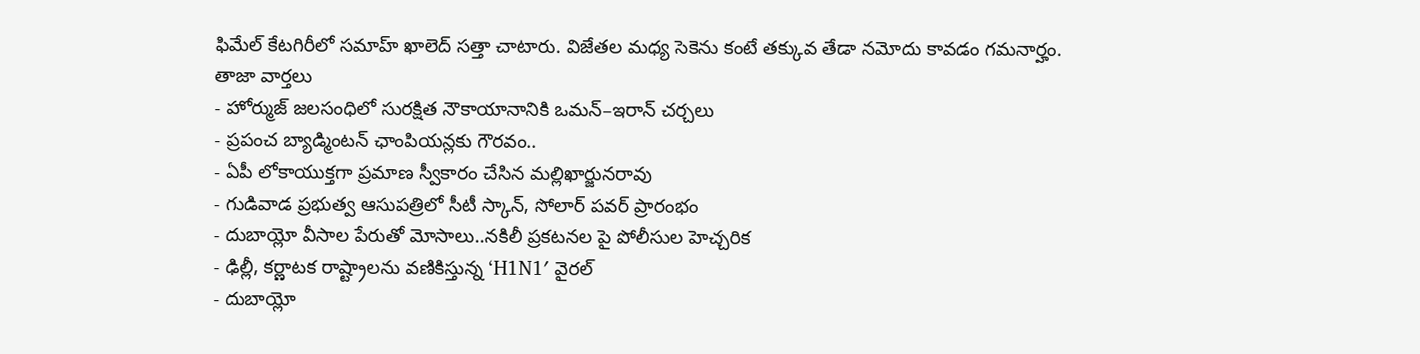ఫిమేల్ కేటగిరీలో సమాహ్ ఖాలెద్ సత్తా చాటారు. విజేతల మధ్య సెకెను కంటే తక్కువ తేడా నమోదు కావడం గమనార్హం.
తాజా వార్తలు
- హోర్ముజ్ జలసంధిలో సురక్షిత నౌకాయానానికి ఒమన్–ఇరాన్ చర్చలు
- ప్రపంచ బ్యాడ్మింటన్ ఛాంపియన్లకు గౌరవం..
- ఏపీ లోకాయుక్తగా ప్రమాణ స్వీకారం చేసిన మల్లిఖార్జునరావు
- గుడివాడ ప్రభుత్వ ఆసుపత్రిలో సీటీ స్కాన్, సోలార్ పవర్ ప్రారంభం
- దుబాయ్లో వీసాల పేరుతో మోసాలు..నకిలీ ప్రకటనల పై పోలీసుల హెచ్చరిక
- ఢిల్లీ, కర్ణాటక రాష్ట్రాలను వణికిస్తున్న ‘H1N1′ వైరల్
- దుబాయ్లో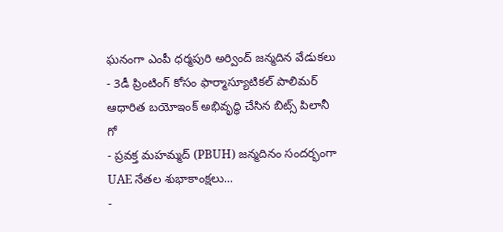ఘనంగా ఎంపీ ధర్మపురి అర్వింద్ జన్మదిన వేడుకలు
- 3డీ ప్రింటింగ్ కోసం ఫార్మాస్యూటికల్ పాలిమర్ ఆధారిత బయోఇంక్ అభివృద్ధి చేసిన బిట్స్ పిలానీ గో
- ప్రవక్త మహమ్మద్ (PBUH) జన్మదినం సందర్భంగా UAE నేతల శుభాకాంక్షలు...
-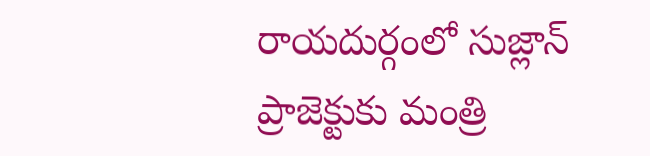రాయదుర్గంలో సుజ్లాన్ ప్రాజెక్టుకు మంత్రి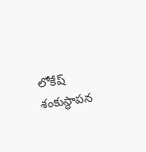లోకేష్ శంకుస్థాపన